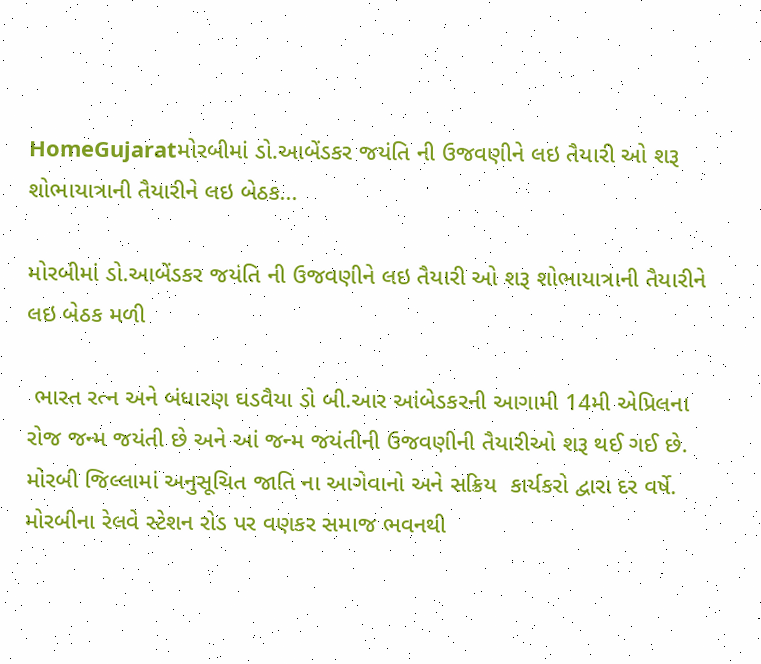HomeGujaratમોરબીમાં ડો.આબેંડકર જયંતિ ની ઉજવણીને લઇ તૈયારી ઓ શરૂ શોભાયાત્રાની તૈયારીને લઇ બેઠક...

મોરબીમાં ડો.આબેંડકર જયંતિ ની ઉજવણીને લઇ તૈયારી ઓ શરૂ શોભાયાત્રાની તૈયારીને લઇ બેઠક મળી

 ભારત રત્ન અને બંધારણ ઘડવૈયા ડો બી.આર આંબેડકરની આગામી 14મી એપ્રિલના રોજ જન્મ જયંતી છે અને આં જન્મ જયંતીની ઉજવણીની તૈયારીઓ શરૂ થઈ ગઈ છે. મોરબી જિલ્લામાં અનુસૂચિત જાતિ ના આગેવાનો અને સક્રિય  કાર્યકરો દ્વારા દર વર્ષે. મોરબીના રેલવે સ્ટેશન રોડ પર વણકર સમાજ ભવનથી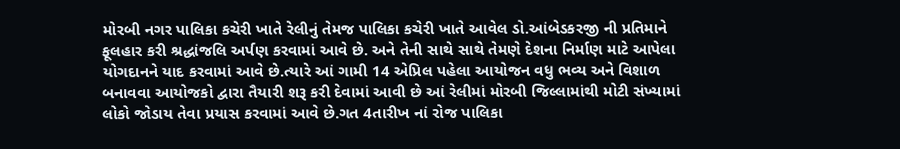મોરબી નગર પાલિકા કચેરી ખાતે રેલીનું તેમજ પાલિકા કચેરી ખાતે આવેલ ડો.આંબેડકરજી ની પ્રતિમાને ફૂલહાર કરી શ્રદ્ધાંજલિ અર્પણ કરવામાં આવે છે. અને તેની સાથે સાથે તેમણે દેશના નિર્માણ માટે આપેલા યોગદાનને યાદ કરવામાં આવે છે.ત્યારે આં ગામી 14 એપ્રિલ પહેલા આયોજન વધુ ભવ્ય અને વિશાળ બનાવવા આયોજકો દ્વારા તૈયારી શરૂ કરી દેવામાં આવી છે આં રેલીમાં મોરબી જિલ્લામાંથી મોટી સંખ્યામાં લોકો જોડાય તેવા પ્રયાસ કરવામાં આવે છે.ગત 4તારીખ નાં રોજ પાલિકા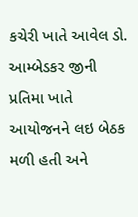કચેરી ખાતે આવેલ ડો. આમ્બેડકર જીની પ્રતિમા ખાતે આયોજનને લઇ બેઠક મળી હતી અને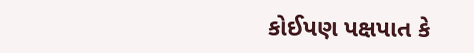કોઈપણ પક્ષપાત કે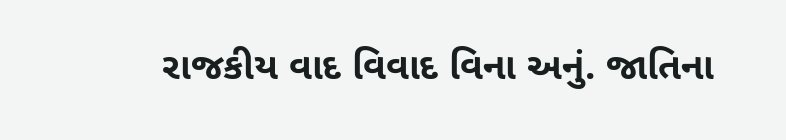રાજકીય વાદ વિવાદ વિના અનું. જાતિના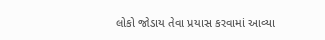લોકો જોડાય તેવા પ્રયાસ કરવામાં આવ્યા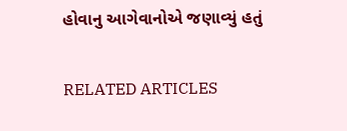હોવાનુ આગેવાનોએ જણાવ્યું હતું

RELATED ARTICLES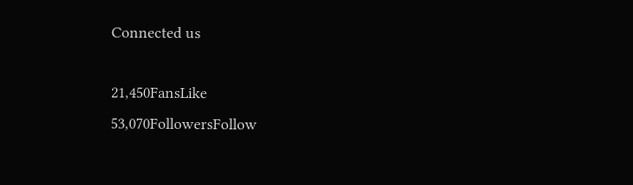Connected us

21,450FansLike
53,070FollowersFollow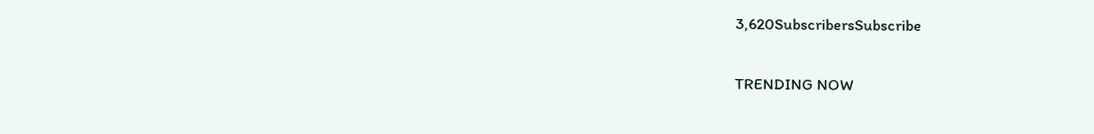3,620SubscribersSubscribe

TRENDING NOW